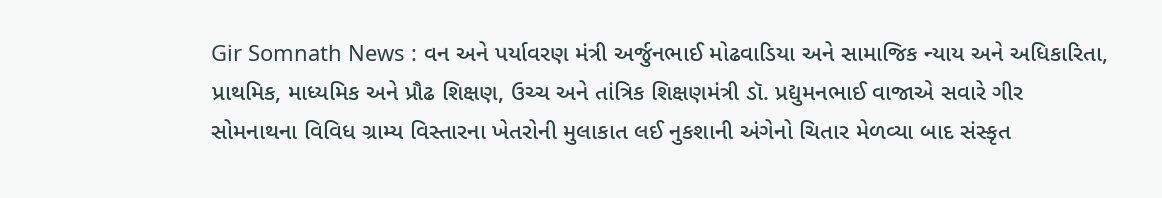Gir Somnath News : વન અને પર્યાવરણ મંત્રી અર્જુનભાઈ મોઢવાડિયા અને સામાજિક ન્યાય અને અધિકારિતા, પ્રાથમિક, માધ્યમિક અને પ્રૌઢ શિક્ષણ, ઉચ્ચ અને તાંત્રિક શિક્ષણમંત્રી ડૉ. પ્રદ્યુમનભાઈ વાજાએ સવારે ગીર સોમનાથના વિવિધ ગ્રામ્ય વિસ્તારના ખેતરોની મુલાકાત લઈ નુકશાની અંગેનો ચિતાર મેળવ્યા બાદ સંસ્કૃત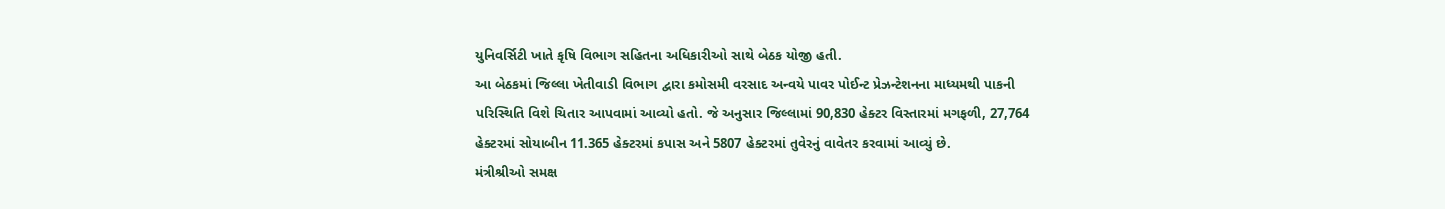યુનિવર્સિટી ખાતે કૃષિ વિભાગ સહિતના અધિકારીઓ સાથે બેઠક યોજી હતી.
આ બેઠકમાં જિલ્લા ખેતીવાડી વિભાગ દ્વારા કમોસમી વરસાદ અન્વયે પાવર પોઈન્ટ પ્રેઝન્ટેશનના માધ્યમથી પાકની પરિસ્થિતિ વિશે ચિતાર આપવામાં આવ્યો હતો. જે અનુસાર જિલ્લામાં 90,830 હેક્ટર વિસ્તારમાં મગફળી, 27,764 હેક્ટરમાં સોયાબીન 11.365 હેક્ટરમાં કપાસ અને 5807 હેક્ટરમાં તુવેરનું વાવેતર કરવામાં આવ્યું છે.
મંત્રીશ્રીઓ સમક્ષ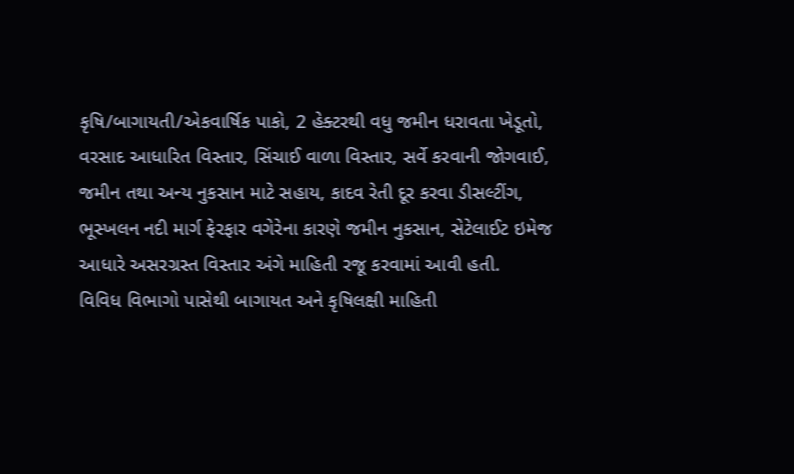કૃષિ/બાગાયતી/એકવાર્ષિક પાકો, 2 હેક્ટરથી વધુ જમીન ધરાવતા ખેડૂતો, વરસાદ આધારિત વિસ્તાર, સિંચાઈ વાળા વિસ્તાર, સર્વે કરવાની જોગવાઈ, જમીન તથા અન્ય નુકસાન માટે સહાય, કાદવ રેતી દૂર કરવા ડીસલ્ટીંગ, ભૂસ્ખલન નદી માર્ગ ફેરફાર વગેરેના કારણે જમીન નુકસાન, સેટેલાઈટ ઇમેજ આધારે અસરગ્રસ્ત વિસ્તાર અંગે માહિતી રજૂ કરવામાં આવી હતી.
વિવિધ વિભાગો પાસેથી બાગાયત અને કૃષિલક્ષી માહિતી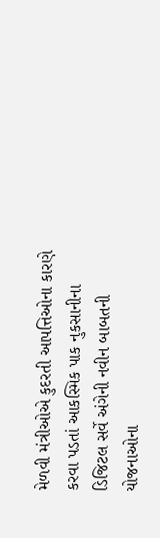મેળવી મંત્રીઓએ કુદરતી આપત્તિઓના કારણે કરવા પડતાં આકસ્મિક પાક નુકસાનીના ડિજિટલ સર્વે અંગેની નવીન બાબતની યોજનાઓના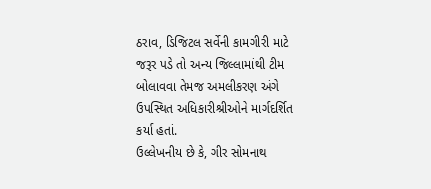ઠરાવ, ડિજિટલ સર્વેની કામગીરી માટે જરૂર પડે તો અન્ય જિલ્લામાંથી ટીમ બોલાવવા તેમજ અમલીકરણ અંગે ઉપસ્થિત અધિકારીશ્રીઓને માર્ગદર્શિત કર્યા હતાં.
ઉલ્લેખનીય છે કે, ગીર સોમનાથ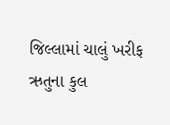જિલ્લામાં ચાલું ખરીફ ઋતુના કુલ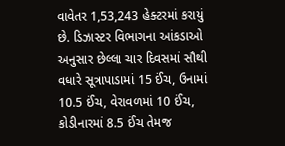વાવેતર 1,53,243 હેક્ટરમાં કરાયું છે. ડિઝાસ્ટર વિભાગના આંકડાઓ અનુસાર છેલ્લા ચાર દિવસમાં સૌથી વધારે સૂત્રાપાડામાં 15 ઈંચ, ઉનામાં 10.5 ઈંચ, વેરાવળમાં 10 ઈંચ, કોડીનારમાં 8.5 ઈંચ તેમજ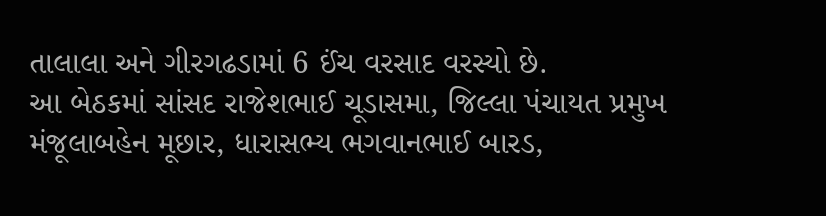તાલાલા અને ગીરગઢડામાં 6 ઈંચ વરસાદ વરસ્યો છે.
આ બેઠકમાં સાંસદ રાજેશભાઈ ચૂડાસમા, જિલ્લા પંચાયત પ્રમુખ મંજૂલાબહેન મૂછાર, ધારાસભ્ય ભગવાનભાઈ બારડ,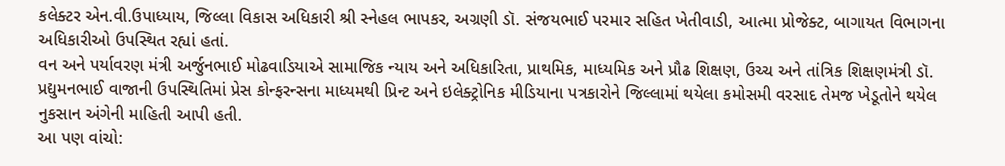કલેક્ટર એન.વી.ઉપાધ્યાય, જિલ્લા વિકાસ અધિકારી શ્રી સ્નેહલ ભાપકર, અગ્રણી ડૉ. સંજયભાઈ પરમાર સહિત ખેતીવાડી, આત્મા પ્રોજેક્ટ, બાગાયત વિભાગના અધિકારીઓ ઉપસ્થિત રહ્યાં હતાં.
વન અને પર્યાવરણ મંત્રી અર્જુનભાઈ મોઢવાડિયાએ સામાજિક ન્યાય અને અધિકારિતા, પ્રાથમિક, માધ્યમિક અને પ્રૌઢ શિક્ષણ, ઉચ્ચ અને તાંત્રિક શિક્ષણમંત્રી ડૉ. પ્રદ્યુમનભાઈ વાજાની ઉપસ્થિતિમાં પ્રેસ કોન્ફરન્સના માધ્યમથી પ્રિન્ટ અને ઇલેક્ટ્રોનિક મીડિયાના પત્રકારોને જિલ્લામાં થયેલા કમોસમી વરસાદ તેમજ ખેડૂતોને થયેલ નુકસાન અંગેની માહિતી આપી હતી.
આ પણ વાંચો: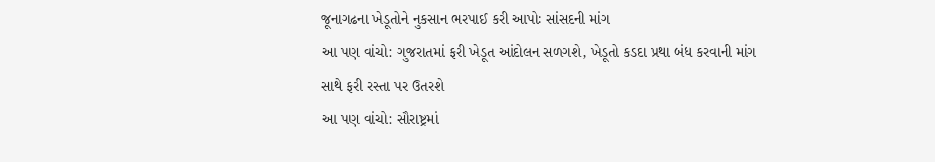જૂનાગઢના ખેડૂતોને નુકસાન ભરપાઈ કરી આપોઃ સાંસદની માંગ
આ પણ વાંચો: ગુજરાતમાં ફરી ખેડૂત આંદોલન સળગશે, ખેડૂતો કડદા પ્રથા બંધ કરવાની માંગ સાથે ફરી રસ્તા પર ઉતરશે
આ પણ વાંચો: સૌરાષ્ટ્રમાં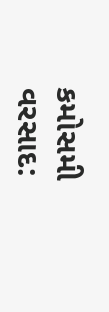કમોસમી વરસાદ: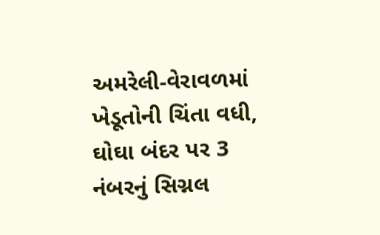અમરેલી-વેરાવળમાં ખેડૂતોની ચિંતા વધી, ઘોઘા બંદર પર 3 નંબરનું સિગ્નલ